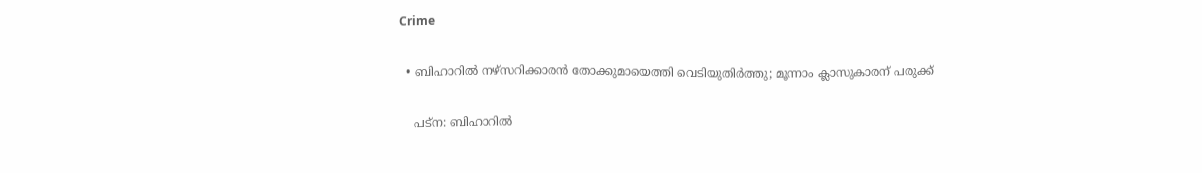Crime

  • ബിഹാറില്‍ നഴ്‌സറിക്കാരന്‍ തോക്കുമായെത്തി വെടിയുതിര്‍ത്തു; മൂന്നാം ക്ലാസുകാരന് പരുക്ക്

    പട്‌ന: ബിഹാറില്‍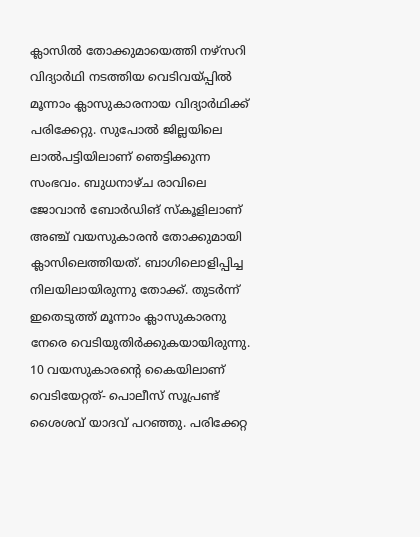ക്ലാസില്‍ തോക്കുമായെത്തി നഴ്‌സറി വിദ്യാര്‍ഥി നടത്തിയ വെടിവയ്പ്പില്‍ മൂന്നാം ക്ലാസുകാരനായ വിദ്യാര്‍ഥിക്ക് പരിക്കേറ്റു. സുപോല്‍ ജില്ലയിലെ ലാല്‍പട്ടിയിലാണ് ഞെട്ടിക്കുന്ന സംഭവം. ബുധനാഴ്ച രാവിലെ ജോവാന്‍ ബോര്‍ഡിങ് സ്‌കൂളിലാണ് അഞ്ച് വയസുകാരന്‍ തോക്കുമായി ക്ലാസിലെത്തിയത്. ബാഗിലൊളിപ്പിച്ച നിലയിലായിരുന്നു തോക്ക്. തുടര്‍ന്ന് ഇതെടുത്ത് മൂന്നാം ക്ലാസുകാരനു നേരെ വെടിയുതിര്‍ക്കുകയായിരുന്നു. 10 വയസുകാരന്റെ കൈയിലാണ് വെടിയേറ്റത്- പൊലീസ് സൂപ്രണ്ട് ശൈശവ് യാദവ് പറഞ്ഞു. പരിക്കേറ്റ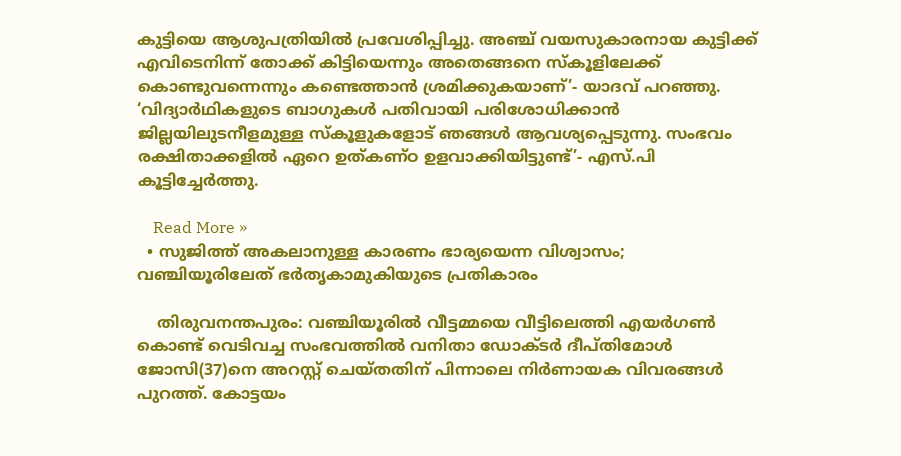കുട്ടിയെ ആശുപത്രിയില്‍ പ്രവേശിപ്പിച്ചു. അഞ്ച് വയസുകാരനായ കുട്ടിക്ക് എവിടെനിന്ന് തോക്ക് കിട്ടിയെന്നും അതെങ്ങനെ സ്‌കൂളിലേക്ക് കൊണ്ടുവന്നെന്നും കണ്ടെത്താന്‍ ശ്രമിക്കുകയാണ്’- യാദവ് പറഞ്ഞു. ‘വിദ്യാര്‍ഥികളുടെ ബാഗുകള്‍ പതിവായി പരിശോധിക്കാന്‍ ജില്ലയിലുടനീളമുള്ള സ്‌കൂളുകളോട് ഞങ്ങള്‍ ആവശ്യപ്പെടുന്നു. സംഭവം രക്ഷിതാക്കളില്‍ ഏറെ ഉത്കണ്ഠ ഉളവാക്കിയിട്ടുണ്ട്’- എസ്.പി കൂട്ടിച്ചേര്‍ത്തു.

    Read More »
  • സുജിത്ത് അകലാനുള്ള കാരണം ഭാര്യയെന്ന വിശ്വാസം; വഞ്ചിയൂരിലേത് ഭര്‍തൃകാമുകിയുടെ പ്രതികാരം

    തിരുവനന്തപുരം: വഞ്ചിയൂരില്‍ വീട്ടമ്മയെ വീട്ടിലെത്തി എയര്‍ഗണ്‍ കൊണ്ട് വെടിവച്ച സംഭവത്തില്‍ വനിതാ ഡോക്ടര്‍ ദീപ്തിമോള്‍ ജോസി(37)നെ അറസ്റ്റ് ചെയ്തതിന് പിന്നാലെ നിര്‍ണായക വിവരങ്ങള്‍ പുറത്ത്. കോട്ടയം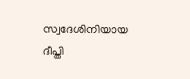സ്വദേശിനിയായ ദീപ്തി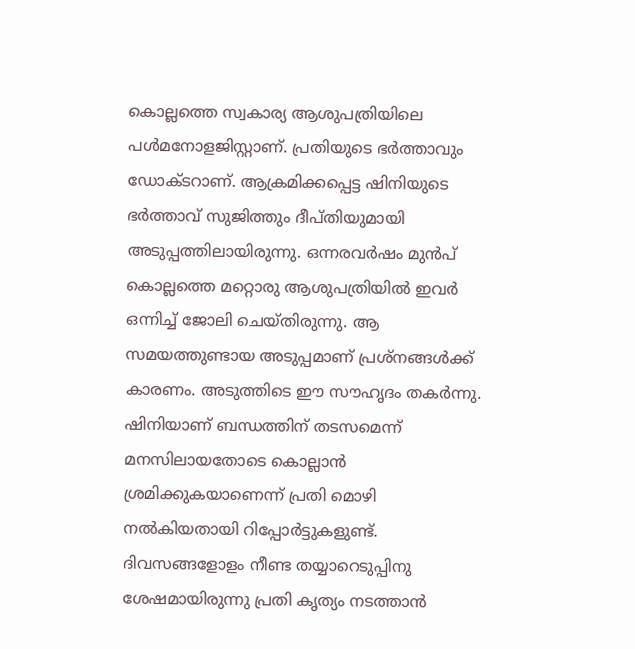കൊല്ലത്തെ സ്വകാര്യ ആശുപത്രിയിലെ പള്‍മനോളജിസ്റ്റാണ്. പ്രതിയുടെ ഭര്‍ത്താവും ഡോക്ടറാണ്. ആക്രമിക്കപ്പെട്ട ഷിനിയുടെ ഭര്‍ത്താവ് സുജിത്തും ദീപ്തിയുമായി അടുപ്പത്തിലായിരുന്നു. ഒന്നരവര്‍ഷം മുന്‍പ് കൊല്ലത്തെ മറ്റൊരു ആശുപത്രിയില്‍ ഇവര്‍ ഒന്നിച്ച് ജോലി ചെയ്തിരുന്നു. ആ സമയത്തുണ്ടായ അടുപ്പമാണ് പ്രശ്‌നങ്ങള്‍ക്ക് കാരണം. അടുത്തിടെ ഈ സൗഹൃദം തകര്‍ന്നു. ഷിനിയാണ് ബന്ധത്തിന് തടസമെന്ന് മനസിലായതോടെ കൊല്ലാന്‍ ശ്രമിക്കുകയാണെന്ന് പ്രതി മൊഴി നല്‍കിയതായി റിപ്പോര്‍ട്ടുകളുണ്ട്. ദിവസങ്ങളോളം നീണ്ട തയ്യാറെടുപ്പിനു ശേഷമായിരുന്നു പ്രതി കൃത്യം നടത്താന്‍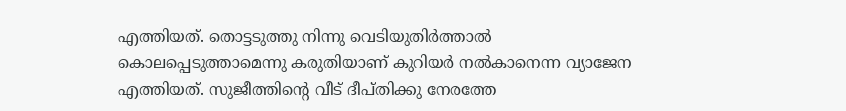എത്തിയത്. തൊട്ടടുത്തു നിന്നു വെടിയുതിര്‍ത്താല്‍ കൊലപ്പെടുത്താമെന്നു കരുതിയാണ് കുറിയര്‍ നല്‍കാനെന്ന വ്യാജേന എത്തിയത്. സുജീത്തിന്റെ വീട് ദീപ്തിക്കു നേരത്തേ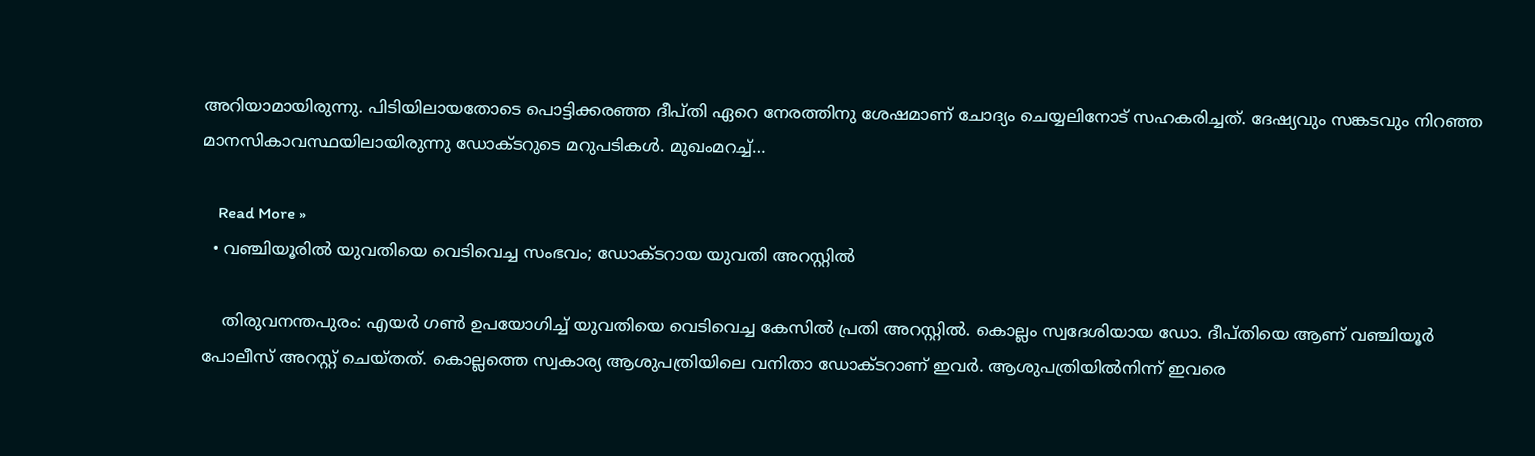അറിയാമായിരുന്നു. പിടിയിലായതോടെ പൊട്ടിക്കരഞ്ഞ ദീപ്തി ഏറെ നേരത്തിനു ശേഷമാണ് ചോദ്യം ചെയ്യലിനോട് സഹകരിച്ചത്. ദേഷ്യവും സങ്കടവും നിറഞ്ഞ മാനസികാവസ്ഥയിലായിരുന്നു ഡോക്ടറുടെ മറുപടികള്‍. മുഖംമറച്ച്…

    Read More »
  • വഞ്ചിയൂരില്‍ യുവതിയെ വെടിവെച്ച സംഭവം; ഡോക്ടറായ യുവതി അറസ്റ്റില്‍

    തിരുവനന്തപുരം: എയര്‍ ഗണ്‍ ഉപയോഗിച്ച് യുവതിയെ വെടിവെച്ച കേസില്‍ പ്രതി അറസ്റ്റില്‍. കൊല്ലം സ്വദേശിയായ ഡോ. ദീപ്തിയെ ആണ് വഞ്ചിയൂര്‍ പോലീസ് അറസ്റ്റ് ചെയ്തത്. കൊല്ലത്തെ സ്വകാര്യ ആശുപത്രിയിലെ വനിതാ ഡോക്ടറാണ് ഇവര്‍. ആശുപത്രിയില്‍നിന്ന് ഇവരെ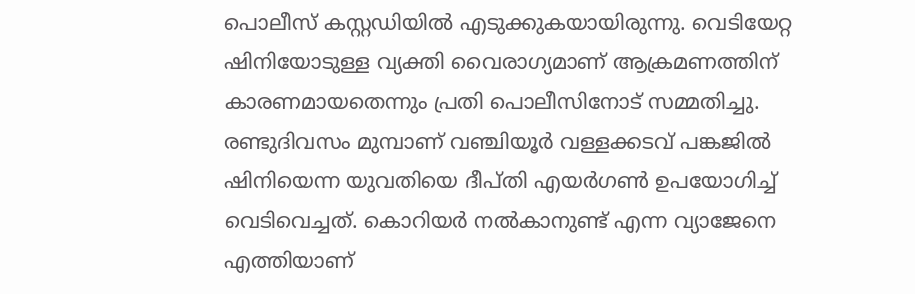പൊലീസ് കസ്റ്റഡിയില്‍ എടുക്കുകയായിരുന്നു. വെടിയേറ്റ ഷിനിയോടുള്ള വ്യക്തി വൈരാഗ്യമാണ് ആക്രമണത്തിന് കാരണമായതെന്നും പ്രതി പൊലീസിനോട് സമ്മതിച്ചു. രണ്ടുദിവസം മുമ്പാണ് വഞ്ചിയൂര്‍ വള്ളക്കടവ് പങ്കജില്‍ ഷിനിയെന്ന യുവതിയെ ദീപ്തി എയര്‍ഗണ്‍ ഉപയോഗിച്ച് വെടിവെച്ചത്. കൊറിയര്‍ നല്‍കാനുണ്ട് എന്ന വ്യാജേനെ എത്തിയാണ്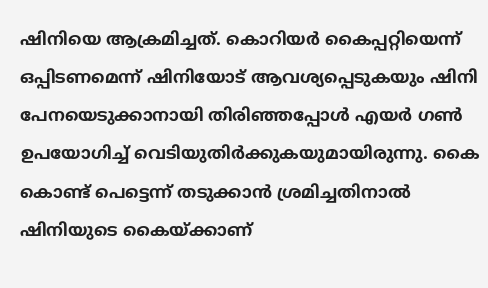ഷിനിയെ ആക്രമിച്ചത്. കൊറിയര്‍ കൈപ്പറ്റിയെന്ന് ഒപ്പിടണമെന്ന് ഷിനിയോട് ആവശ്യപ്പെടുകയും ഷിനി പേനയെടുക്കാനായി തിരിഞ്ഞപ്പോള്‍ എയര്‍ ഗണ്‍ ഉപയോഗിച്ച് വെടിയുതിര്‍ക്കുകയുമായിരുന്നു. കൈ കൊണ്ട് പെട്ടെന്ന് തടുക്കാന്‍ ശ്രമിച്ചതിനാല്‍ ഷിനിയുടെ കൈയ്ക്കാണ്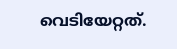വെടിയേറ്റത്.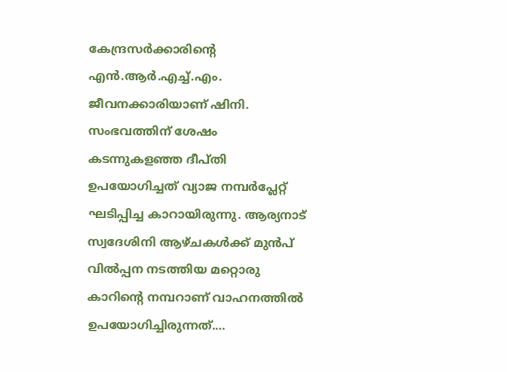കേന്ദ്രസര്‍ക്കാരിന്റെ എന്‍.ആര്‍.എച്ച്.എം. ജീവനക്കാരിയാണ് ഷിനി. സംഭവത്തിന് ശേഷം കടന്നുകളഞ്ഞ ദീപ്തി ഉപയോഗിച്ചത് വ്യാജ നമ്പര്‍പ്ലേറ്റ് ഘടിപ്പിച്ച കാറായിരുന്നു. ആര്യനാട് സ്വദേശിനി ആഴ്ചകള്‍ക്ക് മുന്‍പ് വില്‍പ്പന നടത്തിയ മറ്റൊരു കാറിന്റെ നമ്പറാണ് വാഹനത്തില്‍ ഉപയോഗിച്ചിരുന്നത്.…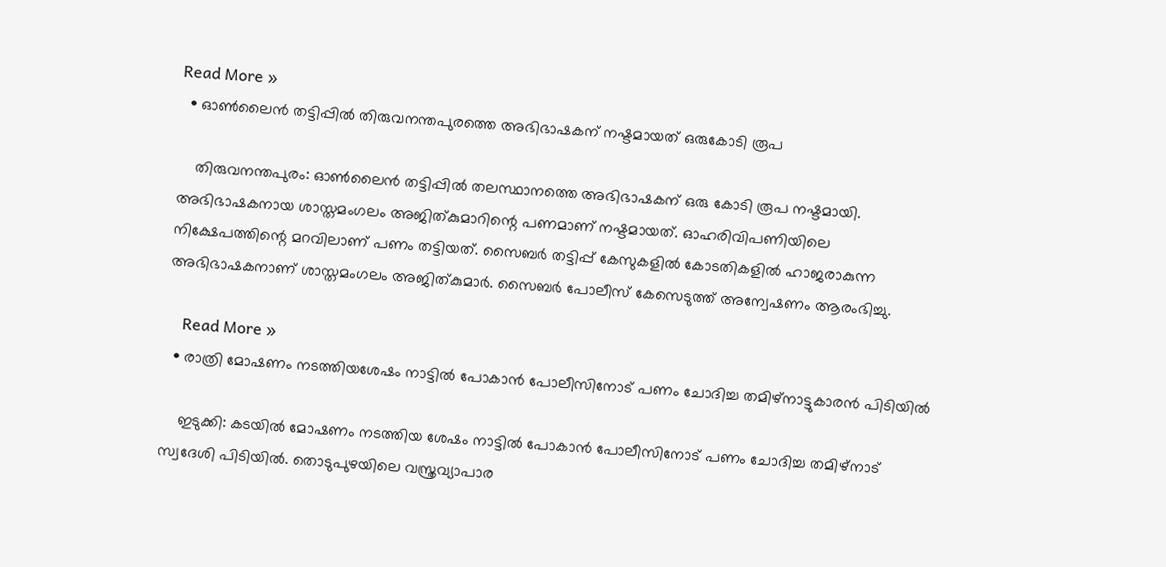Read More »
  • ഓണ്‍ലൈന്‍ തട്ടിപ്പില്‍ തിരുവനന്തപുരത്തെ അഭിഭാഷകന് നഷ്ടമായത് ഒരുകോടി രൂപ

    തിരുവനന്തപുരം: ഓണ്‍ലൈന്‍ തട്ടിപ്പില്‍ തലസ്ഥാനത്തെ അഭിഭാഷകന് ഒരു കോടി രൂപ നഷ്ടമായി. അഭിഭാഷകനായ ശാസ്തമംഗലം അജിത്കുമാറിന്റെ പണമാണ് നഷ്ടമായത്. ഓഹരിവിപണിയിലെ നിക്ഷേപത്തിന്റെ മറവിലാണ് പണം തട്ടിയത്. സൈബര്‍ തട്ടിപ്പ് കേസുകളില്‍ കോടതികളില്‍ ഹാജരാകുന്ന അഭിഭാഷകനാണ് ശാസ്തമംഗലം അജിത്കുമാര്‍. സൈബര്‍ പോലീസ് കേസെടുത്ത് അന്വേഷണം ആരംഭിച്ചു.

    Read More »
  • രാത്രി മോഷണം നടത്തിയശേഷം നാട്ടില്‍ പോകാന്‍ പോലീസിനോട് പണം ചോദിച്ച തമിഴ്നാട്ടുകാരന്‍ പിടിയില്‍

    ഇടുക്കി: കടയില്‍ മോഷണം നടത്തിയ ശേഷം നാട്ടില്‍ പോകാന്‍ പോലീസിനോട് പണം ചോദിച്ച തമിഴ്നാട് സ്വദേശി പിടിയില്‍. തൊടുപുഴയിലെ വസ്ത്രവ്യാപാര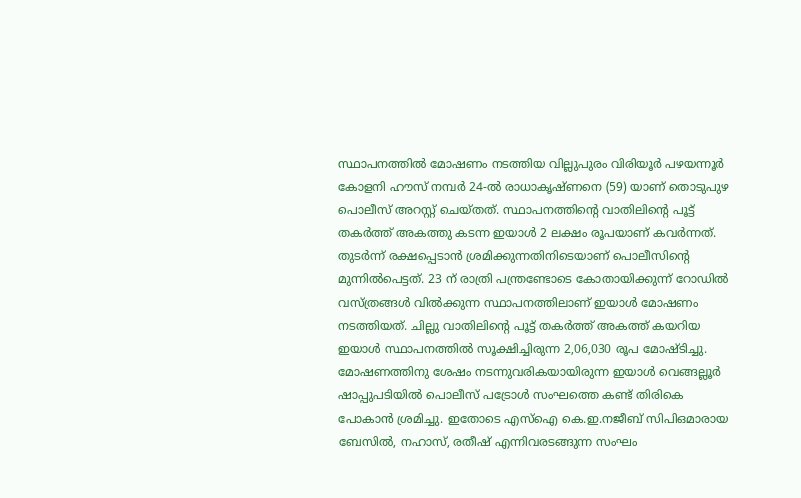സ്ഥാപനത്തില്‍ മോഷണം നടത്തിയ വില്ലുപുരം വിരിയൂര്‍ പഴയന്നൂര്‍ കോളനി ഹൗസ് നമ്പര്‍ 24-ല്‍ രാധാകൃഷ്ണനെ (59) യാണ് തൊടുപുഴ പൊലീസ് അറസ്റ്റ് ചെയ്തത്. സ്ഥാപനത്തിന്റെ വാതിലിന്റെ പൂട്ട് തകര്‍ത്ത് അകത്തു കടന്ന ഇയാള്‍ 2 ലക്ഷം രൂപയാണ് കവര്‍ന്നത്. തുടര്‍ന്ന് രക്ഷപ്പെടാന്‍ ശ്രമിക്കുന്നതിനിടെയാണ് പൊലീസിന്റെ മുന്നില്‍പെട്ടത്. 23 ന് രാത്രി പന്ത്രണ്ടോടെ കോതായിക്കുന്ന് റോഡില്‍ വസ്ത്രങ്ങള്‍ വില്‍ക്കുന്ന സ്ഥാപനത്തിലാണ് ഇയാള്‍ മോഷണം നടത്തിയത്. ചില്ലു വാതിലിന്റെ പൂട്ട് തകര്‍ത്ത് അകത്ത് കയറിയ ഇയാള്‍ സ്ഥാപനത്തില്‍ സൂക്ഷിച്ചിരുന്ന 2,06,030 രൂപ മോഷ്ടിച്ചു. മോഷണത്തിനു ശേഷം നടന്നുവരികയായിരുന്ന ഇയാള്‍ വെങ്ങല്ലൂര്‍ ഷാപ്പുപടിയില്‍ പൊലീസ് പട്രോള്‍ സംഘത്തെ കണ്ട് തിരികെ പോകാന്‍ ശ്രമിച്ചു. ഇതോടെ എസ്ഐ കെ.ഇ.നജീബ് സിപിഒമാരായ ബേസില്‍, നഹാസ്, രതീഷ് എന്നിവരടങ്ങുന്ന സംഘം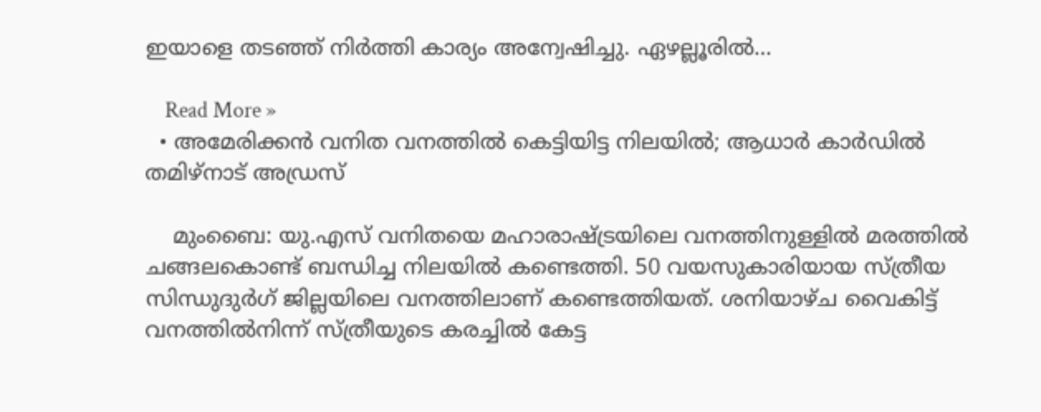ഇയാളെ തടഞ്ഞ് നിര്‍ത്തി കാര്യം അന്വേഷിച്ചു. ഏഴല്ലൂരില്‍…

    Read More »
  • അമേരിക്കന്‍ വനിത വനത്തില്‍ കെട്ടിയിട്ട നിലയില്‍; ആധാര്‍ കാര്‍ഡില്‍ തമിഴ്നാട് അഡ്രസ്

    മുംബൈ: യു.എസ് വനിതയെ മഹാരാഷ്ട്രയിലെ വനത്തിനുള്ളില്‍ മരത്തില്‍ ചങ്ങലകൊണ്ട് ബന്ധിച്ച നിലയില്‍ കണ്ടെത്തി. 50 വയസുകാരിയായ സ്ത്രീയ സിന്ധുദുര്‍ഗ് ജില്ലയിലെ വനത്തിലാണ് കണ്ടെത്തിയത്. ശനിയാഴ്ച വൈകിട്ട് വനത്തില്‍നിന്ന് സ്ത്രീയുടെ കരച്ചില്‍ കേട്ട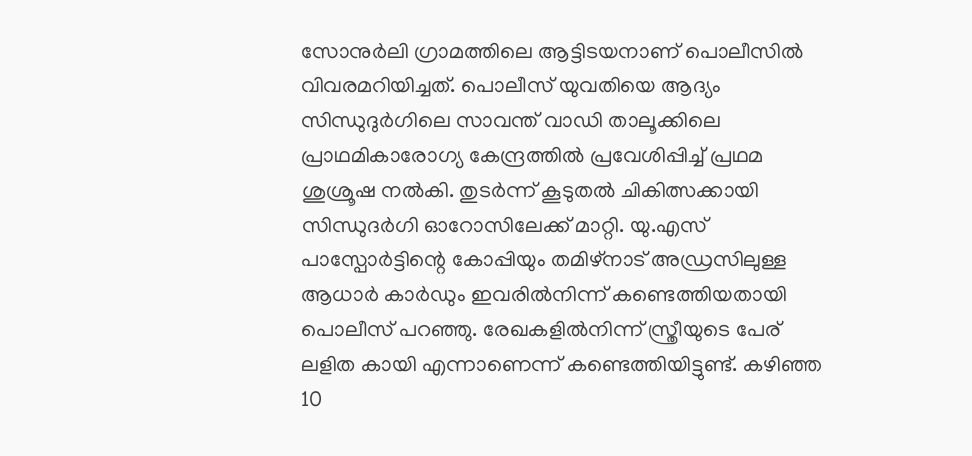സോനുര്‍ലി ഗ്രാമത്തിലെ ആട്ടിടയനാണ് പൊലീസില്‍ വിവരമറിയിച്ചത്. പൊലീസ് യുവതിയെ ആദ്യം സിന്ധുദുര്‍ഗിലെ സാവന്ത് വാഡി താലൂക്കിലെ പ്രാഥമികാരോഗ്യ കേന്ദ്രത്തില്‍ പ്രവേശിപ്പിച്ച് പ്രഥമ ശുശ്രൂഷ നല്‍കി. തുടര്‍ന്ന് കൂടുതല്‍ ചികിത്സക്കായി സിന്ധുദര്‍ഗി ഓറോസിലേക്ക് മാറ്റി. യു.എസ് പാസ്പോര്‍ട്ടിന്റെ കോപ്പിയും തമിഴ്നാട് അഡ്രസിലുള്ള ആധാര്‍ കാര്‍ഡും ഇവരില്‍നിന്ന് കണ്ടെത്തിയതായി പൊലീസ് പറഞ്ഞു. രേഖകളില്‍നിന്ന് സ്ത്രീയുടെ പേര് ലളിത കായി എന്നാണെന്ന് കണ്ടെത്തിയിട്ടുണ്ട്. കഴിഞ്ഞ 10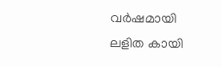വര്‍ഷമായി ലളിത കായി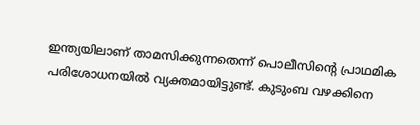ഇന്ത്യയിലാണ് താമസിക്കുന്നതെന്ന് പൊലീസിന്റെ പ്രാഥമിക പരിശോധനയില്‍ വ്യക്തമായിട്ടുണ്ട്. കുടുംബ വഴക്കിനെ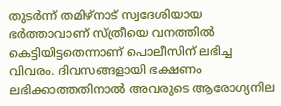തുടര്‍ന്ന് തമിഴ്നാട് സ്വദേശിയായ ഭര്‍ത്താവാണ് സ്ത്രീയെ വനത്തില്‍ കെട്ടിയിട്ടതെന്നാണ് പൊലീസിന് ലഭിച്ച വിവരം. ദിവസങ്ങളായി ഭക്ഷണം ലഭിക്കാത്തതിനാല്‍ അവരുടെ ആരോഗ്യനില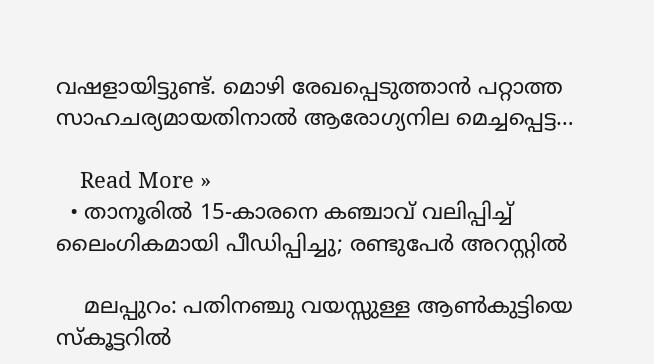വഷളായിട്ടുണ്ട്. മൊഴി രേഖപ്പെടുത്താന്‍ പറ്റാത്ത സാഹചര്യമായതിനാല്‍ ആരോഗ്യനില മെച്ചപ്പെട്ട…

    Read More »
  • താനൂരില്‍ 15-കാരനെ കഞ്ചാവ് വലിപ്പിച്ച് ലൈംഗികമായി പീഡിപ്പിച്ചു; രണ്ടുപേര്‍ അറസ്റ്റില്‍

    മലപ്പുറം: പതിനഞ്ചു വയസ്സുള്ള ആണ്‍കുട്ടിയെ സ്‌കൂട്ടറില്‍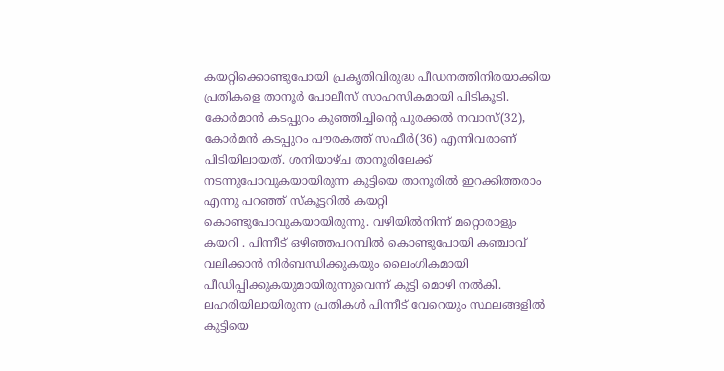കയറ്റിക്കൊണ്ടുപോയി പ്രകൃതിവിരുദ്ധ പീഡനത്തിനിരയാക്കിയ പ്രതികളെ താനൂര്‍ പോലീസ് സാഹസികമായി പിടികൂടി. കോര്‍മാന്‍ കടപ്പുറം കുഞ്ഞിച്ചിന്റെ പുരക്കല്‍ നവാസ്(32), കോര്‍മന്‍ കടപ്പുറം പൗരകത്ത് സഫീര്‍(36) എന്നിവരാണ് പിടിയിലായത്. ശനിയാഴ്ച താനൂരിലേക്ക് നടന്നുപോവുകയായിരുന്ന കുട്ടിയെ താനൂരില്‍ ഇറക്കിത്തരാം എന്നു പറഞ്ഞ് സ്‌കൂട്ടറില്‍ കയറ്റി കൊണ്ടുപോവുകയായിരുന്നു. വഴിയില്‍നിന്ന് മറ്റൊരാളും കയറി . പിന്നീട് ഒഴിഞ്ഞപറമ്പില്‍ കൊണ്ടുപോയി കഞ്ചാവ് വലിക്കാന്‍ നിര്‍ബന്ധിക്കുകയും ലൈംഗികമായി പീഡിപ്പിക്കുകയുമായിരുന്നുവെന്ന് കുട്ടി മൊഴി നല്‍കി. ലഹരിയിലായിരുന്ന പ്രതികള്‍ പിന്നീട് വേറെയും സ്ഥലങ്ങളില്‍ കുട്ടിയെ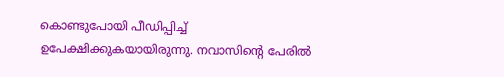കൊണ്ടുപോയി പീഡിപ്പിച്ച് ഉപേക്ഷിക്കുകയായിരുന്നു. നവാസിന്റെ പേരില്‍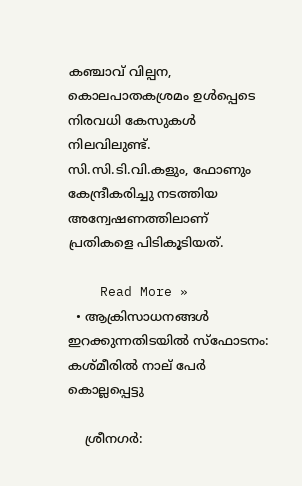കഞ്ചാവ് വില്പന, കൊലപാതകശ്രമം ഉള്‍പ്പെടെ നിരവധി കേസുകള്‍ നിലവിലുണ്ട്. സി.സി.ടി.വി.കളും, ഫോണും കേന്ദ്രീകരിച്ചു നടത്തിയ അന്വേഷണത്തിലാണ് പ്രതികളെ പിടികൂടിയത്.

    Read More »
  • ആക്രിസാധനങ്ങള്‍ ഇറക്കുന്നതിടയില്‍ സ്ഫോടനം: കശ്മീരില്‍ നാല് പേര്‍ കൊല്ലപ്പെട്ടു

    ശ്രീനഗര്‍: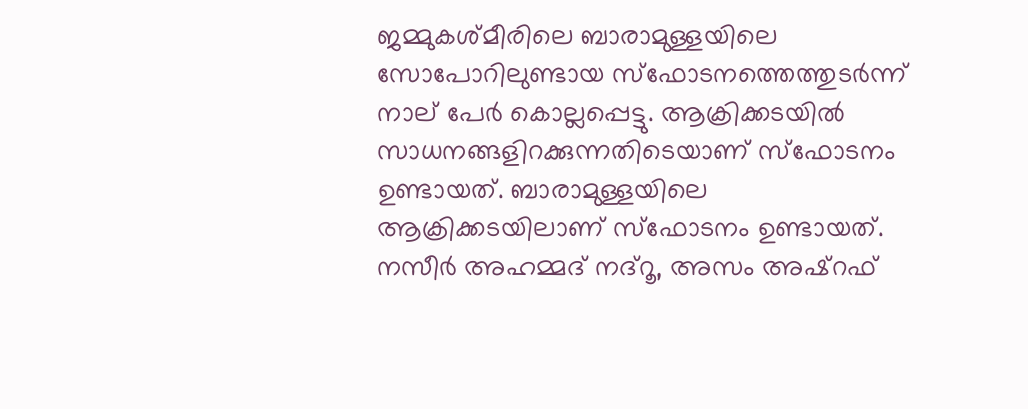ജമ്മുകശ്മീരിലെ ബാരാമുള്ളയിലെ സോപോറിലുണ്ടായ സ്ഫോടനത്തെത്തുടര്‍ന്ന് നാല് പേര്‍ കൊല്ലപ്പെട്ടു. ആക്രിക്കടയില്‍ സാധനങ്ങളിറക്കുന്നതിടെയാണ് സ്ഫോടനം ഉണ്ടായത്. ബാരാമുള്ളയിലെ ആക്രിക്കടയിലാണ് സ്ഫോടനം ഉണ്ടായത്. നസീര്‍ അഹമ്മദ് നദ്റൂ, അസം അഷ്റഫ്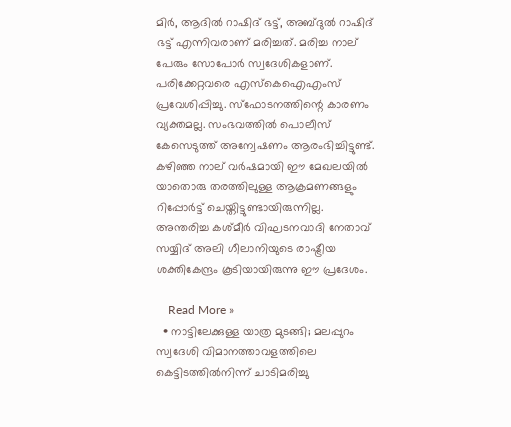മിര്‍, ആദില്‍ റാഷിദ് ഭട്ട്, അബ്ദുല്‍ റാഷിദ് ഭട്ട് എന്നിവരാണ് മരിച്ചത്. മരിച്ച നാല് പേരും സോപോര്‍ സ്വദേശികളാണ്. പരിക്കേറ്റവരെ എസ്‌കെഐഎംസ് പ്രവേശിപ്പിച്ചു. സ്ഫോടനത്തിന്റെ കാരണം വ്യക്തമല്ല. സംഭവത്തില്‍ പൊലീസ് കേസെടുത്ത് അന്വേഷണം ആരംഭിച്ചിട്ടുണ്ട്. കഴിഞ്ഞ നാല് വര്‍ഷമായി ഈ മേഖലയില്‍ യാതൊരു തരത്തിലുള്ള ആക്രമണങ്ങളും റിപ്പോര്‍ട്ട് ചെയ്തിട്ടുണ്ടായിരുന്നില്ല. അന്തരിച്ച കശ്മീര്‍ വിഘടനവാദി നേതാവ് സയ്യിദ് അലി ഗീലാനിയുടെ രാഷ്ട്രീയ ശക്തികേന്ദ്രം കൂടിയായിരുന്നു ഈ പ്രദേശം.

    Read More »
  • നാട്ടിലേക്കുള്ള യാത്ര മുടങ്ങി; മലപ്പുറം സ്വദേശി വിമാനത്താവളത്തിലെ കെട്ടിടത്തില്‍നിന്ന് ചാടിമരിച്ചു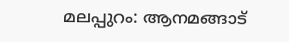മലപ്പുറം: ആനമങ്ങാട്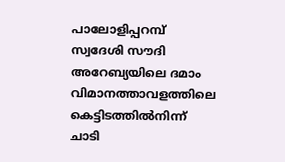പാലോളിപ്പറമ്പ് സ്വദേശി സൗദി അറേബ്യയിലെ ദമാം വിമാനത്താവളത്തിലെ കെട്ടിടത്തില്‍നിന്ന് ചാടി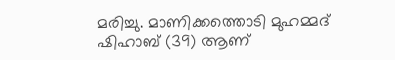മരിച്ചു. മാണിക്കത്തൊടി മുഹമ്മദ് ഷിഹാബ് (39) ആണ്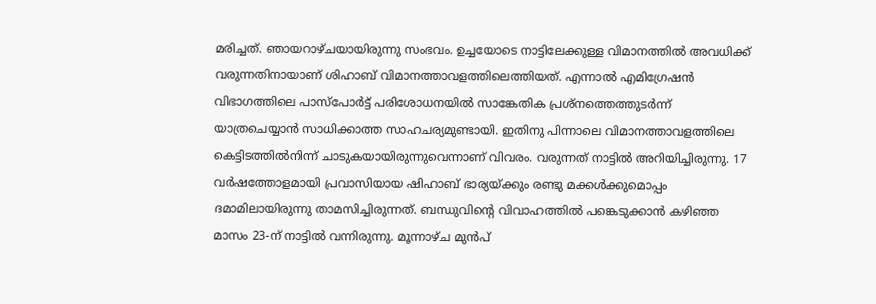മരിച്ചത്. ഞായറാഴ്ചയായിരുന്നു സംഭവം. ഉച്ചയോടെ നാട്ടിലേക്കുള്ള വിമാനത്തില്‍ അവധിക്ക് വരുന്നതിനായാണ് ശിഹാബ് വിമാനത്താവളത്തിലെത്തിയത്. എന്നാല്‍ എമിഗ്രേഷന്‍ വിഭാഗത്തിലെ പാസ്പോര്‍ട്ട് പരിശോധനയില്‍ സാങ്കേതിക പ്രശ്നത്തെത്തുടര്‍ന്ന് യാത്രചെയ്യാന്‍ സാധിക്കാത്ത സാഹചര്യമുണ്ടായി. ഇതിനു പിന്നാലെ വിമാനത്താവളത്തിലെ കെട്ടിടത്തില്‍നിന്ന് ചാടുകയായിരുന്നുവെന്നാണ് വിവരം. വരുന്നത് നാട്ടില്‍ അറിയിച്ചിരുന്നു. 17 വര്‍ഷത്തോളമായി പ്രവാസിയായ ഷിഹാബ് ഭാര്യയ്ക്കും രണ്ടു മക്കള്‍ക്കുമൊപ്പം ദമാമിലായിരുന്നു താമസിച്ചിരുന്നത്. ബന്ധുവിന്റെ വിവാഹത്തില്‍ പങ്കെടുക്കാന്‍ കഴിഞ്ഞ മാസം 23-ന് നാട്ടില്‍ വന്നിരുന്നു. മൂന്നാഴ്ച മുന്‍പ്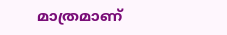മാത്രമാണ്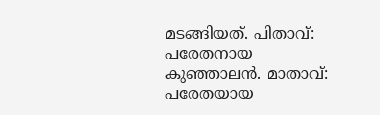മടങ്ങിയത്. പിതാവ്: പരേതനായ കുഞ്ഞാലന്‍. മാതാവ്: പരേതയായ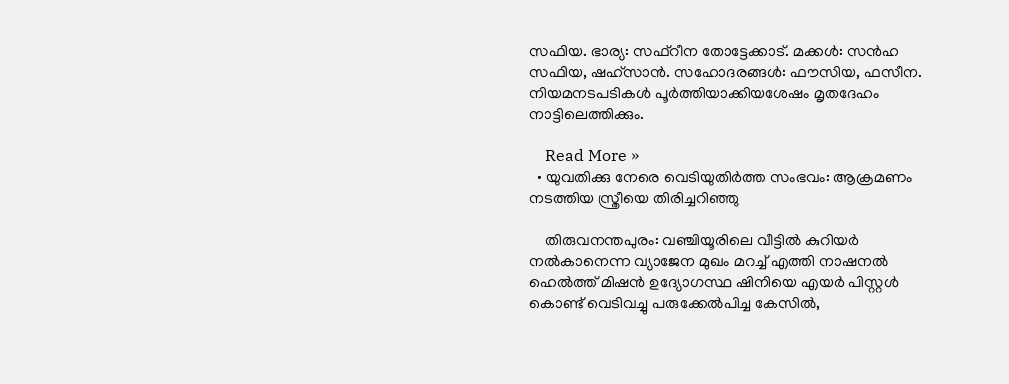സഫിയ. ഭാര്യ: സഫ്റീന തോട്ടേക്കാട്. മക്കള്‍: സന്‍ഹ സഫിയ, ഷഹ്സാന്‍. സഹോദരങ്ങള്‍: ഫൗസിയ, ഫസീന. നിയമനടപടികള്‍ പൂര്‍ത്തിയാക്കിയശേഷം മൃതദേഹം നാട്ടിലെത്തിക്കും.

    Read More »
  • യുവതിക്കു നേരെ വെടിയുതിര്‍ത്ത സംഭവം: ആക്രമണം നടത്തിയ സ്ത്രീയെ തിരിച്ചറിഞ്ഞു

    തിരുവനന്തപുരം: വഞ്ചിയൂരിലെ വീട്ടില്‍ കുറിയര്‍ നല്‍കാനെന്ന വ്യാജേന മുഖം മറച്ച് എത്തി നാഷനല്‍ ഹെല്‍ത്ത് മിഷന്‍ ഉദ്യോഗസ്ഥ ഷിനിയെ എയര്‍ പിസ്റ്റള്‍ കൊണ്ട് വെടിവച്ചു പരുക്കേല്‍പിച്ച കേസില്‍,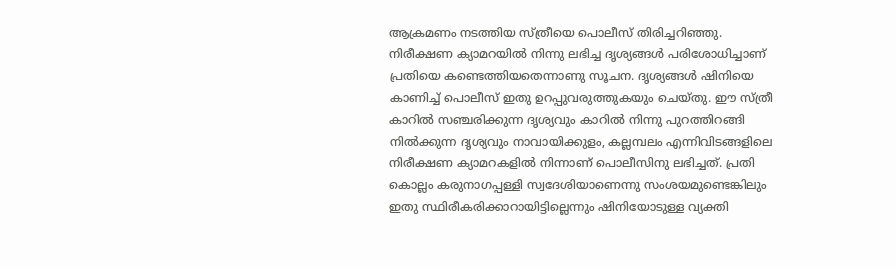ആക്രമണം നടത്തിയ സ്ത്രീയെ പൊലീസ് തിരിച്ചറിഞ്ഞു. നിരീക്ഷണ ക്യാമറയില്‍ നിന്നു ലഭിച്ച ദൃശ്യങ്ങള്‍ പരിശോധിച്ചാണ് പ്രതിയെ കണ്ടെത്തിയതെന്നാണു സൂചന. ദൃശ്യങ്ങള്‍ ഷിനിയെ കാണിച്ച് പൊലീസ് ഇതു ഉറപ്പുവരുത്തുകയും ചെയ്തു. ഈ സ്ത്രീ കാറില്‍ സഞ്ചരിക്കുന്ന ദൃശ്യവും കാറില്‍ നിന്നു പുറത്തിറങ്ങി നില്‍ക്കുന്ന ദൃശ്യവും നാവായിക്കുളം, കല്ലമ്പലം എന്നിവിടങ്ങളിലെ നിരീക്ഷണ ക്യാമറകളില്‍ നിന്നാണ് പൊലീസിനു ലഭിച്ചത്. പ്രതി കൊല്ലം കരുനാഗപ്പള്ളി സ്വദേശിയാണെന്നു സംശയമുണ്ടെങ്കിലും ഇതു സ്ഥിരീകരിക്കാറായിട്ടില്ലെന്നും ഷിനിയോടുള്ള വ്യക്തി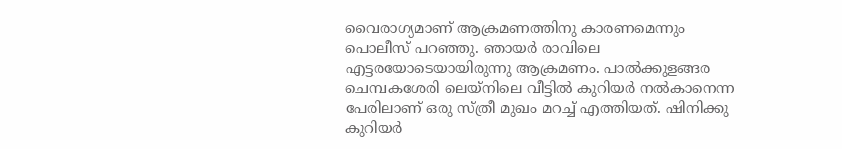വൈരാഗ്യമാണ് ആക്രമണത്തിനു കാരണമെന്നും പൊലീസ് പറഞ്ഞു. ഞായര്‍ രാവിലെ എട്ടരയോടെയായിരുന്നു ആക്രമണം. പാല്‍ക്കുളങ്ങര ചെമ്പകശേരി ലെയ്‌നിലെ വീട്ടില്‍ കുറിയര്‍ നല്‍കാനെന്ന പേരിലാണ് ഒരു സ്ത്രീ മുഖം മറച്ച് എത്തിയത്. ഷിനിക്കു കുറിയര്‍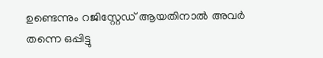ഉണ്ടെന്നും റജിസ്റ്റേഡ് ആയതിനാല്‍ അവര്‍ തന്നെ ഒപ്പിട്ടു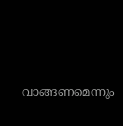വാങ്ങണമെന്നും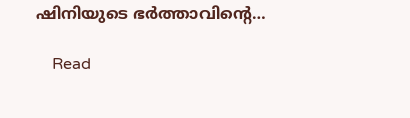ഷിനിയുടെ ഭര്‍ത്താവിന്റെ…

    Read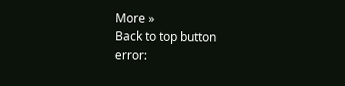More »
Back to top button
error: